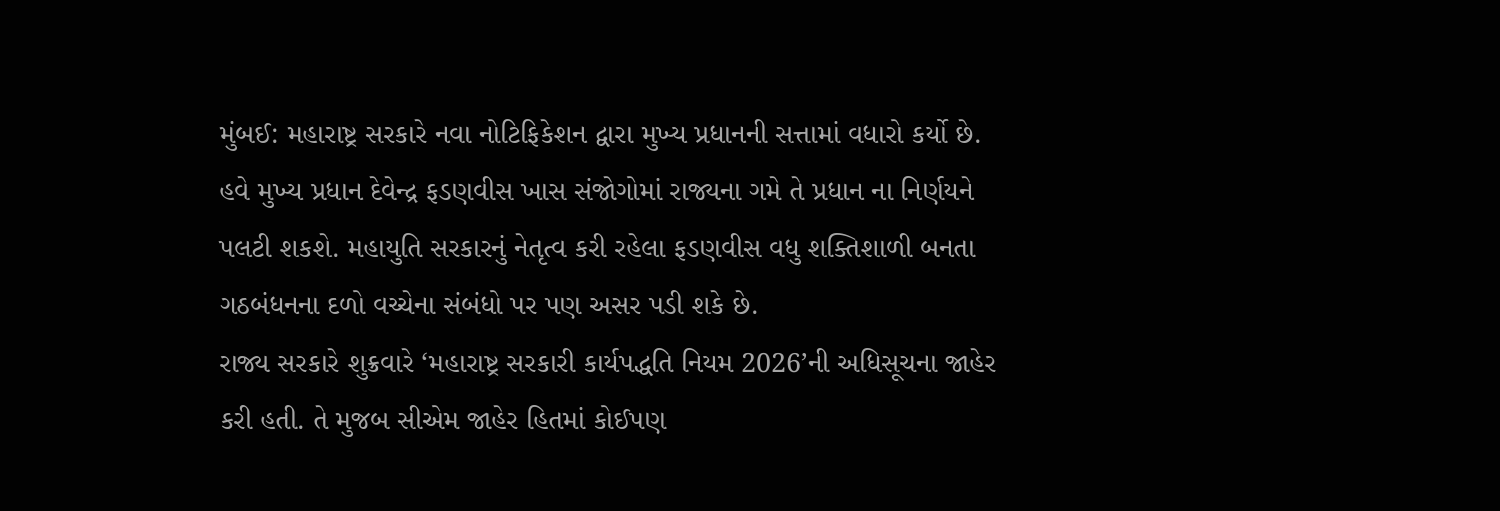મુંબઈ: મહારાષ્ટ્ર સરકારે નવા નોટિફિકેશન દ્વારા મુખ્ય પ્રધાનની સત્તામાં વધારો કર્યો છે. હવે મુખ્ય પ્રધાન દેવેન્દ્ર ફડણવીસ ખાસ સંજોગોમાં રાજ્યના ગમે તે પ્રધાન ના નિર્ણયને પલટી શકશે. મહાયુતિ સરકારનું નેતૃત્વ કરી રહેલા ફડણવીસ વધુ શક્તિશાળી બનતા ગઠબંધનના દળો વચ્ચેના સંબંધો પર પણ અસર પડી શકે છે.
રાજ્ય સરકારે શુક્રવારે ‘મહારાષ્ટ્ર સરકારી કાર્યપદ્ધતિ નિયમ 2026’ની અધિસૂચના જાહેર કરી હતી. તે મુજબ સીએમ જાહેર હિતમાં કોઈપણ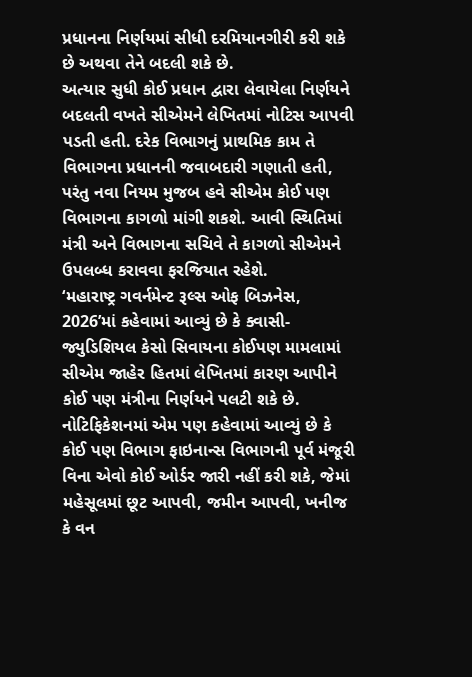પ્રધાનના નિર્ણયમાં સીધી દરમિયાનગીરી કરી શકે છે અથવા તેને બદલી શકે છે.
અત્યાર સુધી કોઈ પ્રધાન દ્વારા લેવાયેલા નિર્ણયને બદલતી વખતે સીએમને લેખિતમાં નોટિસ આપવી પડતી હતી. દરેક વિભાગનું પ્રાથમિક કામ તે વિભાગના પ્રધાનની જવાબદારી ગણાતી હતી, પરંતુ નવા નિયમ મુજબ હવે સીએમ કોઈ પણ વિભાગના કાગળો માંગી શકશે. આવી સ્થિતિમાં મંત્રી અને વિભાગના સચિવે તે કાગળો સીએમને ઉપલબ્ધ કરાવવા ફરજિયાત રહેશે.
‘મહારાષ્ટ્ર ગવર્નમેન્ટ રૂલ્સ ઓફ બિઝનેસ, 2026’માં કહેવામાં આવ્યું છે કે ક્વાસી-જ્યુડિશિયલ કેસો સિવાયના કોઈપણ મામલામાં સીએમ જાહેર હિતમાં લેખિતમાં કારણ આપીને કોઈ પણ મંત્રીના નિર્ણયને પલટી શકે છે.
નોટિફિકેશનમાં એમ પણ કહેવામાં આવ્યું છે કે કોઈ પણ વિભાગ ફાઇનાન્સ વિભાગની પૂર્વ મંજૂરી વિના એવો કોઈ ઓર્ડર જારી નહીં કરી શકે, જેમાં મહેસૂલમાં છૂટ આપવી, જમીન આપવી, ખનીજ કે વન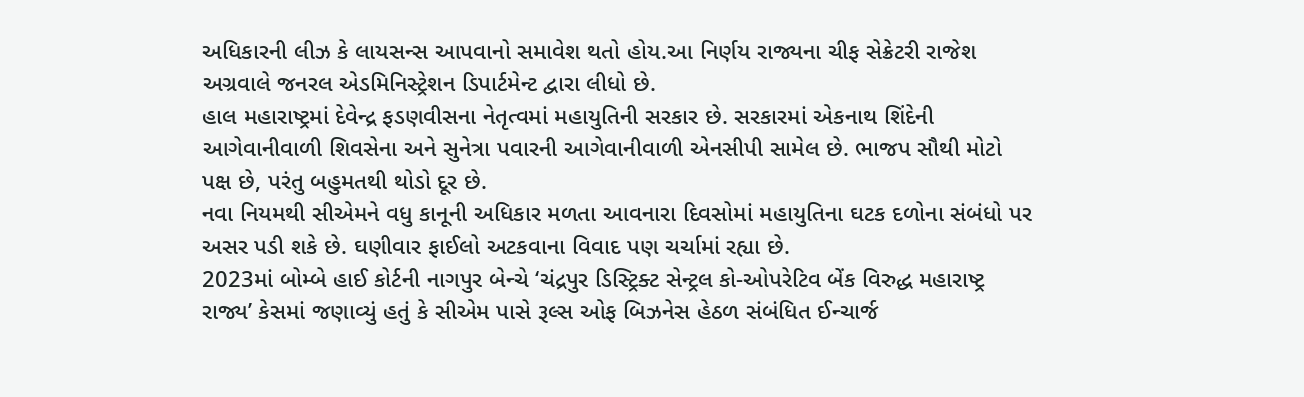અધિકારની લીઝ કે લાયસન્સ આપવાનો સમાવેશ થતો હોય.આ નિર્ણય રાજ્યના ચીફ સેક્રેટરી રાજેશ અગ્રવાલે જનરલ એડમિનિસ્ટ્રેશન ડિપાર્ટમેન્ટ દ્વારા લીધો છે.
હાલ મહારાષ્ટ્રમાં દેવેન્દ્ર ફડણવીસના નેતૃત્વમાં મહાયુતિની સરકાર છે. સરકારમાં એકનાથ શિંદેની આગેવાનીવાળી શિવસેના અને સુનેત્રા પવારની આગેવાનીવાળી એનસીપી સામેલ છે. ભાજપ સૌથી મોટો પક્ષ છે, પરંતુ બહુમતથી થોડો દૂર છે.
નવા નિયમથી સીએમને વધુ કાનૂની અધિકાર મળતા આવનારા દિવસોમાં મહાયુતિના ઘટક દળોના સંબંધો પર અસર પડી શકે છે. ઘણીવાર ફાઈલો અટકવાના વિવાદ પણ ચર્ચામાં રહ્યા છે.
2023માં બોમ્બે હાઈ કોર્ટની નાગપુર બેન્ચે ‘ચંદ્રપુર ડિસ્ટ્રિક્ટ સેન્ટ્રલ કો-ઓપરેટિવ બેંક વિરુદ્ધ મહારાષ્ટ્ર રાજ્ય’ કેસમાં જણાવ્યું હતું કે સીએમ પાસે રૂલ્સ ઓફ બિઝનેસ હેઠળ સંબંધિત ઈન્ચાર્જ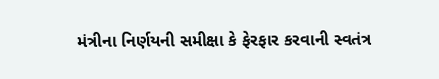મંત્રીના નિર્ણયની સમીક્ષા કે ફેરફાર કરવાની સ્વતંત્ર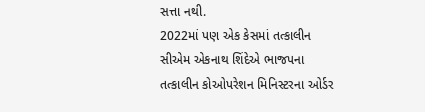સત્તા નથી.
2022માં પણ એક કેસમાં તત્કાલીન સીએમ એકનાથ શિંદેએ ભાજપના તત્કાલીન કોઓપરેશન મિનિસ્ટરના ઓર્ડર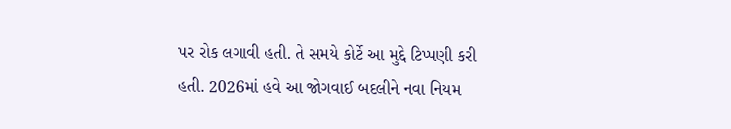પર રોક લગાવી હતી. તે સમયે કોર્ટે આ મુદ્દે ટિપ્પણી કરી હતી. 2026માં હવે આ જોગવાઈ બદલીને નવા નિયમ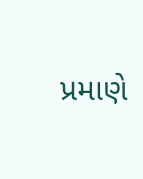પ્રમાણે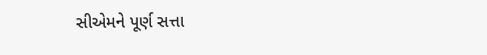સીએમને પૂર્ણ સત્તા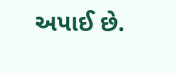અપાઈ છે.